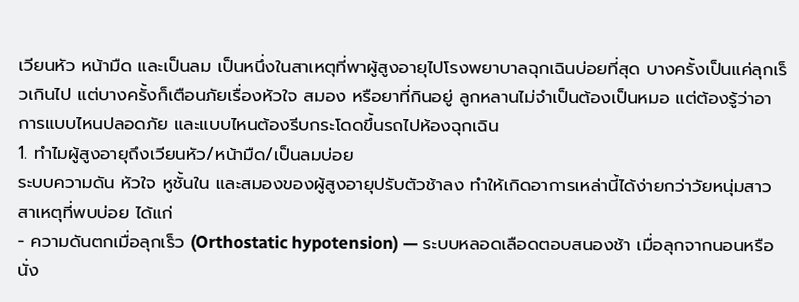เวียนหัว หน้ามืด และเป็นลม เป็นหนึ่งในสาเหตุที่พาผู้สูงอายุไปโรงพยาบาลฉุกเฉินบ่อยที่สุด บางครั้งเป็นแค่ลุกเร็วเกินไป แต่บางครั้งก็เตือนภัยเรื่องหัวใจ สมอง หรือยาที่กินอยู่ ลูกหลานไม่จำเป็นต้องเป็นหมอ แต่ต้องรู้ว่าอาการแบบไหนปลอดภัย และแบบไหนต้องรีบกระโดดขึ้นรถไปห้องฉุกเฉิน
1. ทำไมผู้สูงอายุถึงเวียนหัว/หน้ามืด/เป็นลมบ่อย
ระบบความดัน หัวใจ หูชั้นใน และสมองของผู้สูงอายุปรับตัวช้าลง ทำให้เกิดอาการเหล่านี้ได้ง่ายกว่าวัยหนุ่มสาว สาเหตุที่พบบ่อย ได้แก่
- ความดันตกเมื่อลุกเร็ว (Orthostatic hypotension) — ระบบหลอดเลือดตอบสนองช้า เมื่อลุกจากนอนหรือนั่ง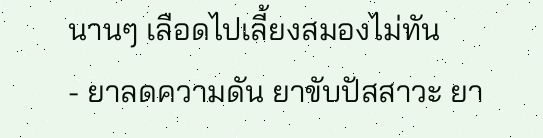นานๆ เลือดไปเลี้ยงสมองไม่ทัน
- ยาลดความดัน ยาขับปัสสาวะ ยา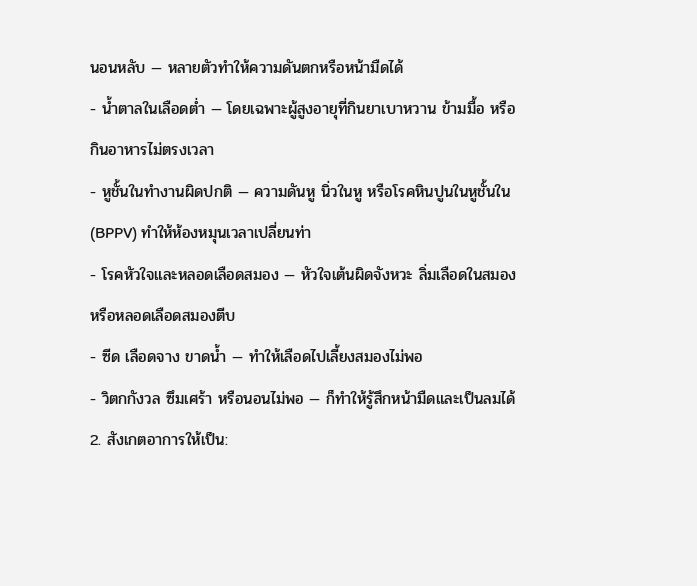นอนหลับ — หลายตัวทำให้ความดันตกหรือหน้ามืดได้
- น้ำตาลในเลือดต่ำ — โดยเฉพาะผู้สูงอายุที่กินยาเบาหวาน ข้ามมื้อ หรือกินอาหารไม่ตรงเวลา
- หูชั้นในทำงานผิดปกติ — ความดันหู นิ่วในหู หรือโรคหินปูนในหูชั้นใน (BPPV) ทำให้ห้องหมุนเวลาเปลี่ยนท่า
- โรคหัวใจและหลอดเลือดสมอง — หัวใจเต้นผิดจังหวะ ลิ่มเลือดในสมอง หรือหลอดเลือดสมองตีบ
- ซีด เลือดจาง ขาดน้ำ — ทำให้เลือดไปเลี้ยงสมองไม่พอ
- วิตกกังวล ซึมเศร้า หรือนอนไม่พอ — ก็ทำให้รู้สึกหน้ามืดและเป็นลมได้
2. สังเกตอาการให้เป็น: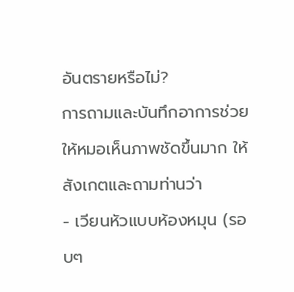อันตรายหรือไม่?
การถามและบันทึกอาการช่วยให้หมอเห็นภาพชัดขึ้นมาก ให้สังเกตและถามท่านว่า
- เวียนหัวแบบห้องหมุน (รอบๆ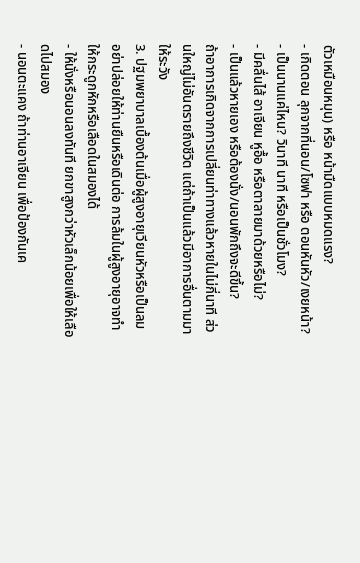ตัวเหมือนหมุน) หรือ หน้ามืดแบบหมดแรง?
- เกิดตอน ลุกจากที่นอน/โซฟา หรือ ตอนหันหัว/เงยหน้า?
- เป็นนานแค่ไหน? วินาที นาที หรือเป็นชั่วโมง?
- มีคลื่นไส้ อาเจียน หูอื้อ หรือตาลายมาด้วยหรือไม่?
- เป็นแล้วหายเอง หรือต้องนั่ง/นอนพักถึงจะดีขึ้น?
ถ้าอาการเกิดจากการเปลี่ยนท่าทางแล้วหายในไม่กี่นาที ส่วนใหญ่ไม่อันตรายถึงชีวิต แต่ถ้าเป็นแล้วมีอาการอื่นตามมา ให้ระวัง
3. ปฐมพยาบาลเบื้องต้นเมื่อผู้สูงอายุเวียนหัวหรือเป็นลม
อย่าปล่อยให้ท่านยืนหรือเดินต่อ การล้มในผู้สูงอายุอาจทำให้กระดูกหักหรือเลือดในสมองได้
- ให้นั่งหรือนอนลงทันที ยกขาสูงกว่าหัวเล็กน้อยเพื่อให้เลือดไปสมอง
- นอนตะแคง ถ้าท่านอาเจียน เพื่อป้องกันเค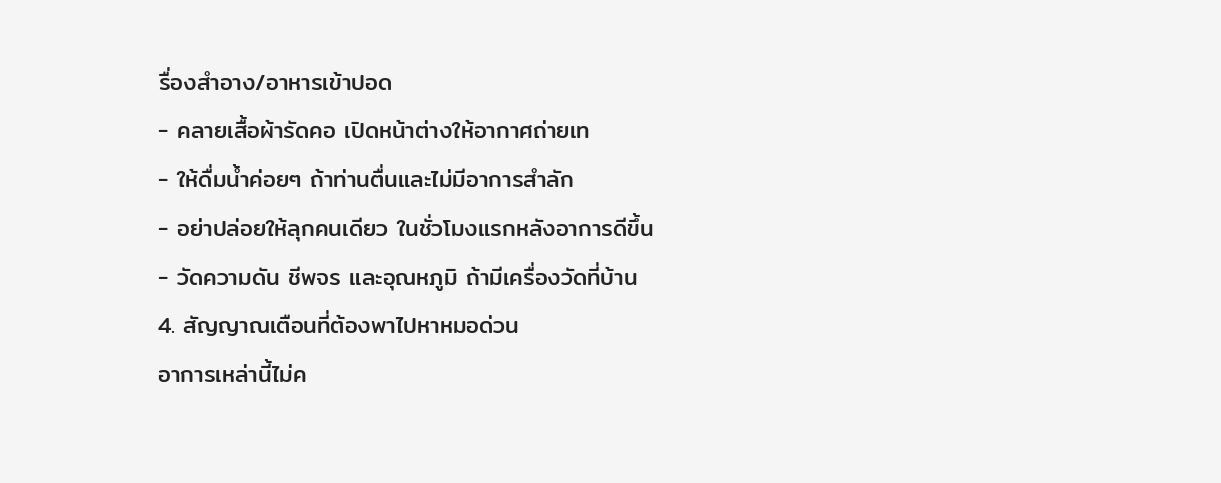รื่องสำอาง/อาหารเข้าปอด
- คลายเสื้อผ้ารัดคอ เปิดหน้าต่างให้อากาศถ่ายเท
- ให้ดื่มน้ำค่อยๆ ถ้าท่านตื่นและไม่มีอาการสำลัก
- อย่าปล่อยให้ลุกคนเดียว ในชั่วโมงแรกหลังอาการดีขึ้น
- วัดความดัน ชีพจร และอุณหภูมิ ถ้ามีเครื่องวัดที่บ้าน
4. สัญญาณเตือนที่ต้องพาไปหาหมอด่วน
อาการเหล่านี้ไม่ค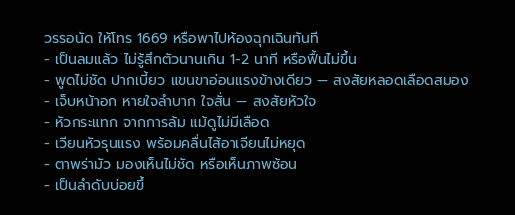วรรอนัด ให้โทร 1669 หรือพาไปห้องฉุกเฉินทันที
- เป็นลมแล้ว ไม่รู้สึกตัวนานเกิน 1-2 นาที หรือฟื้นไม่ขึ้น
- พูดไม่ชัด ปากเบี้ยว แขนขาอ่อนแรงข้างเดียว — สงสัยหลอดเลือดสมอง
- เจ็บหน้าอก หายใจลำบาก ใจสั่น — สงสัยหัวใจ
- หัวกระแทก จากการล้ม แม้ดูไม่มีเลือด
- เวียนหัวรุนแรง พร้อมคลื่นไส้อาเจียนไม่หยุด
- ตาพร่ามัว มองเห็นไม่ชัด หรือเห็นภาพซ้อน
- เป็นลำดับบ่อยขึ้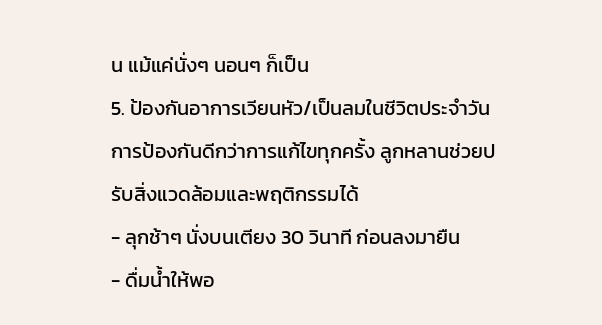น แม้แค่นั่งๆ นอนๆ ก็เป็น
5. ป้องกันอาการเวียนหัว/เป็นลมในชีวิตประจำวัน
การป้องกันดีกว่าการแก้ไขทุกครั้ง ลูกหลานช่วยปรับสิ่งแวดล้อมและพฤติกรรมได้
- ลุกช้าๆ นั่งบนเตียง 30 วินาที ก่อนลงมายืน
- ดื่มน้ำให้พอ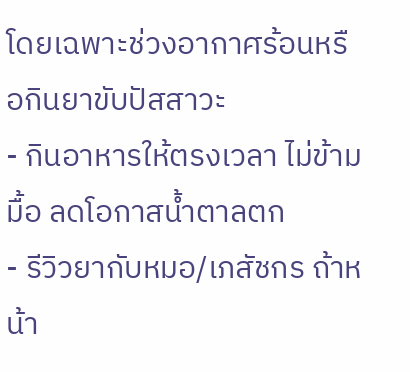โดยเฉพาะช่วงอากาศร้อนหรือกินยาขับปัสสาวะ
- กินอาหารให้ตรงเวลา ไม่ข้ามมื้อ ลดโอกาสน้ำตาลตก
- รีวิวยากับหมอ/เภสัชกร ถ้าหน้า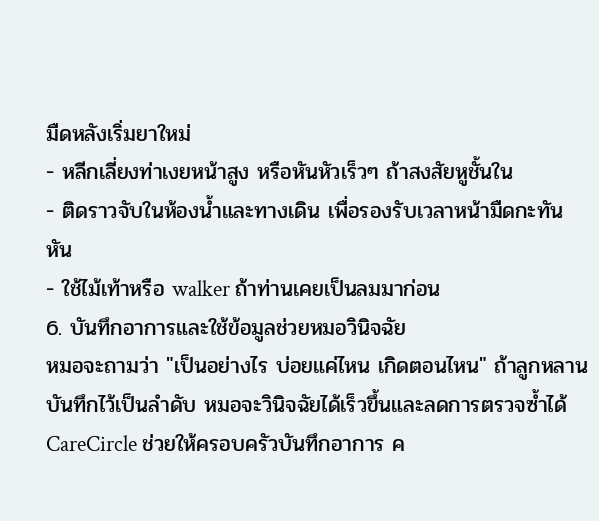มืดหลังเริ่มยาใหม่
- หลีกเลี่ยงท่าเงยหน้าสูง หรือหันหัวเร็วๆ ถ้าสงสัยหูชั้นใน
- ติดราวจับในห้องน้ำและทางเดิน เพื่อรองรับเวลาหน้ามืดกะทันหัน
- ใช้ไม้เท้าหรือ walker ถ้าท่านเคยเป็นลมมาก่อน
6. บันทึกอาการและใช้ข้อมูลช่วยหมอวินิจฉัย
หมอจะถามว่า "เป็นอย่างไร บ่อยแค่ไหน เกิดตอนไหน" ถ้าลูกหลานบันทึกไว้เป็นลำดับ หมอจะวินิจฉัยได้เร็วขึ้นและลดการตรวจซ้ำได้
CareCircle ช่วยให้ครอบครัวบันทึกอาการ ค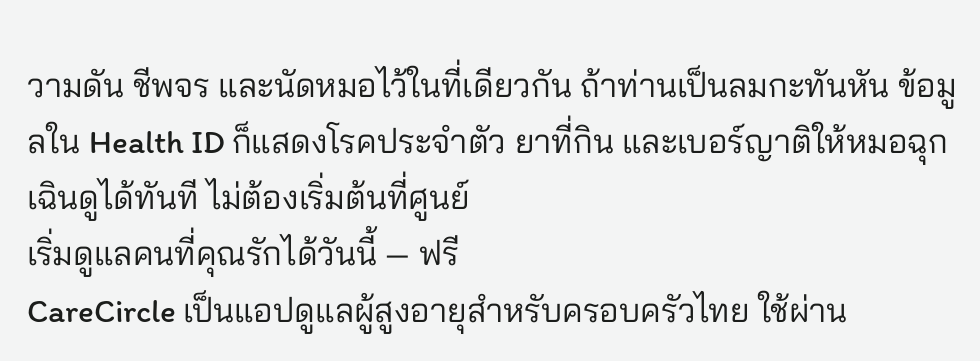วามดัน ชีพจร และนัดหมอไว้ในที่เดียวกัน ถ้าท่านเป็นลมกะทันหัน ข้อมูลใน Health ID ก็แสดงโรคประจำตัว ยาที่กิน และเบอร์ญาติให้หมอฉุกเฉินดูได้ทันที ไม่ต้องเริ่มต้นที่ศูนย์
เริ่มดูแลคนที่คุณรักได้วันนี้ — ฟรี
CareCircle เป็นแอปดูแลผู้สูงอายุสำหรับครอบครัวไทย ใช้ผ่าน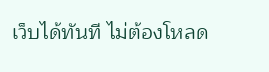เว็บได้ทันที ไม่ต้องโหลด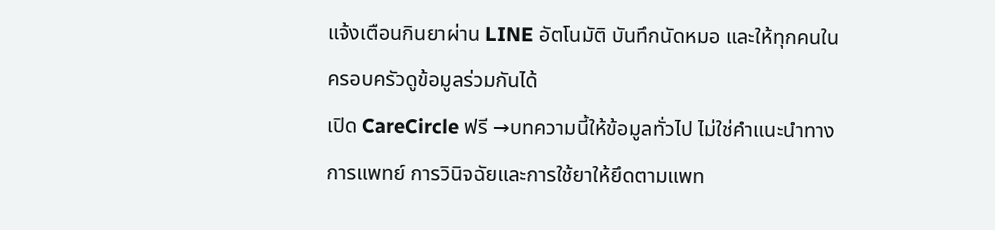แจ้งเตือนกินยาผ่าน LINE อัตโนมัติ บันทึกนัดหมอ และให้ทุกคนในครอบครัวดูข้อมูลร่วมกันได้
เปิด CareCircle ฟรี →บทความนี้ให้ข้อมูลทั่วไป ไม่ใช่คำแนะนำทางการแพทย์ การวินิจฉัยและการใช้ยาให้ยึดตามแพท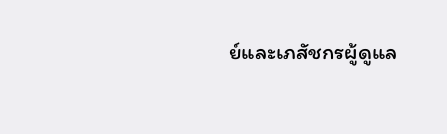ย์และเภสัชกรผู้ดูแล